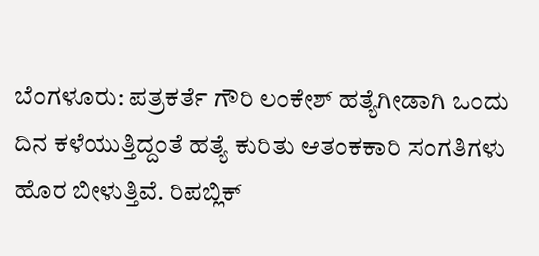ಬೆಂಗಳೂರು: ಪತ್ರಕರ್ತೆ ಗೌರಿ ಲಂಕೇಶ್ ಹತ್ಯೆಗೀಡಾಗಿ ಒಂದು ದಿನ ಕಳೆಯುತ್ತಿದ್ದಂತೆ ಹತ್ಯೆ ಕುರಿತು ಆತಂಕಕಾರಿ ಸಂಗತಿಗಳು ಹೊರ ಬೀಳುತ್ತಿವೆ. ರಿಪಬ್ಲಿಕ್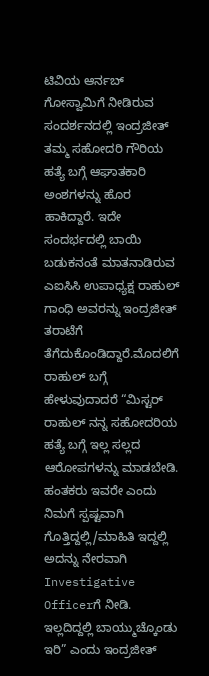ಟಿವಿಯ ಆರ್ನಬ್ ಗೋಸ್ವಾಮಿಗೆ ನೀಡಿರುವ ಸಂದರ್ಶನದಲ್ಲಿ ಇಂದ್ರಜೀತ್ ತಮ್ಮ ಸಹೋದರಿ ಗೌರಿಯ ಹತ್ಯೆ ಬಗ್ಗೆ ಆಘಾತಕಾರಿ ಅಂಶಗಳನ್ನು ಹೊರ ಹಾಕಿದ್ದಾರೆ. ಇದೇ ಸಂದರ್ಭದಲ್ಲಿ ಬಾಯಿ ಬಡುಕನಂತೆ ಮಾತನಾಡಿರುವ ಎಐಸಿಸಿ ಉಪಾಧ್ಯಕ್ಷ ರಾಹುಲ್ ಗಾಂಧಿ ಅವರನ್ನು ಇಂದ್ರಜೀತ್ ತರಾಟೆಗೆ ತೆಗೆದುಕೊಂಡಿದ್ದಾರೆ.ಮೊದಲಿಗೆ ರಾಹುಲ್ ಬಗ್ಗೆ ಹೇಳುವುದಾದರೆ “ಮಿಸ್ಟರ್ ರಾಹುಲ್ ನನ್ನ ಸಹೋದರಿಯ ಹತ್ಯೆ ಬಗ್ಗೆ ಇಲ್ಲ ಸಲ್ಲದ ಆರೋಪಗಳನ್ನು ಮಾಡಬೇಡಿ. ಹಂತಕರು ಇವರೇ ಎಂದು ನಿಮಗೆ ಸ್ಪಷ್ಟವಾಗಿ ಗೊತ್ತಿದ್ದಲ್ಲಿ/ಮಾಹಿತಿ ಇದ್ದಲ್ಲಿ ಅದನ್ನು ನೇರವಾಗಿ Investigative Officerಗೆ ನೀಡಿ. ಇಲ್ಲದಿದ್ದಲ್ಲಿ ಬಾಯ್ಮುಚ್ಕೊಂಡು ಇರಿ” ಎಂದು ಇಂದ್ರಜೀತ್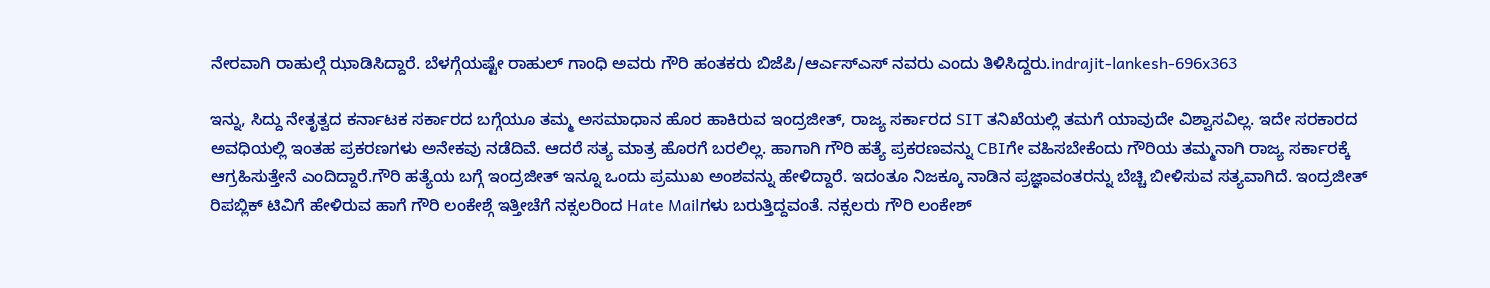ನೇರವಾಗಿ ರಾಹುಲ್ಗೆ ಝಾಡಿಸಿದ್ದಾರೆ. ಬೆಳಗ್ಗೆಯಷ್ಟೇ ರಾಹುಲ್ ಗಾಂಧಿ ಅವರು ಗೌರಿ ಹಂತಕರು ಬಿಜೆಪಿ/ಆರ್ಎಸ್ಎಸ್ ನವರು ಎಂದು ತಿಳಿಸಿದ್ದರು.indrajit-lankesh-696x363

ಇನ್ನು, ಸಿದ್ದು ನೇತೃತ್ವದ ಕರ್ನಾಟಕ ಸರ್ಕಾರದ ಬಗ್ಗೆಯೂ ತಮ್ಮ ಅಸಮಾಧಾನ ಹೊರ ಹಾಕಿರುವ ಇಂದ್ರಜೀತ್, ರಾಜ್ಯ ಸರ್ಕಾರದ SIT ತನಿಖೆಯಲ್ಲಿ ತಮಗೆ ಯಾವುದೇ ವಿಶ್ವಾಸವಿಲ್ಲ. ಇದೇ ಸರಕಾರದ ಅವಧಿಯಲ್ಲಿ ಇಂತಹ ಪ್ರಕರಣಗಳು ಅನೇಕವು ನಡೆದಿವೆ. ಆದರೆ ಸತ್ಯ ಮಾತ್ರ ಹೊರಗೆ ಬರಲಿಲ್ಲ. ಹಾಗಾಗಿ ಗೌರಿ ಹತ್ಯೆ ಪ್ರಕರಣವನ್ನು CBIಗೇ ವಹಿಸಬೇಕೆಂದು ಗೌರಿಯ ತಮ್ಮನಾಗಿ ರಾಜ್ಯ ಸರ್ಕಾರಕ್ಕೆ ಆಗ್ರಹಿಸುತ್ತೇನೆ ಎಂದಿದ್ದಾರೆ.ಗೌರಿ ಹತ್ಯೆಯ ಬಗ್ಗೆ ಇಂದ್ರಜೀತ್ ಇನ್ನೂ ಒಂದು ಪ್ರಮುಖ ಅಂಶವನ್ನು ಹೇಳಿದ್ದಾರೆ. ಇದಂತೂ ನಿಜಕ್ಕೂ ನಾಡಿನ ಪ್ರಜ್ಞಾವಂತರನ್ನು ಬೆಚ್ಚಿ ಬೀಳಿಸುವ ಸತ್ಯವಾಗಿದೆ. ಇಂದ್ರಜೀತ್ ರಿಪಬ್ಲಿಕ್ ಟಿವಿಗೆ ಹೇಳಿರುವ ಹಾಗೆ ಗೌರಿ ಲಂಕೇಶ್ಗೆ ಇತ್ತೀಚೆಗೆ ನಕ್ಸಲರಿಂದ Hate Mailಗಳು ಬರುತ್ತಿದ್ದವಂತೆ. ನಕ್ಸಲರು ಗೌರಿ ಲಂಕೇಶ್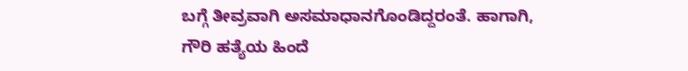ಬಗ್ಗೆ ತೀವ್ರವಾಗಿ ಅಸಮಾಧಾನಗೊಂಡಿದ್ದರಂತೆ. ಹಾಗಾಗಿ, ಗೌರಿ ಹತ್ಯೆಯ ಹಿಂದೆ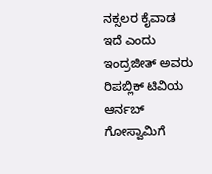ನಕ್ಸಲರ ಕೈವಾಡ ಇದೆ ಎಂದು ಇಂದ್ರಜೀತ್ ಅವರು ರಿಪಬ್ಲಿಕ್ ಟಿವಿಯ ಆರ್ನಬ್ ಗೋಸ್ವಾಮಿಗೆ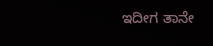ಇದೀಗ ತಾನೇ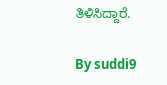ತಿಳಿಸಿದ್ದಾರೆ.

By suddi9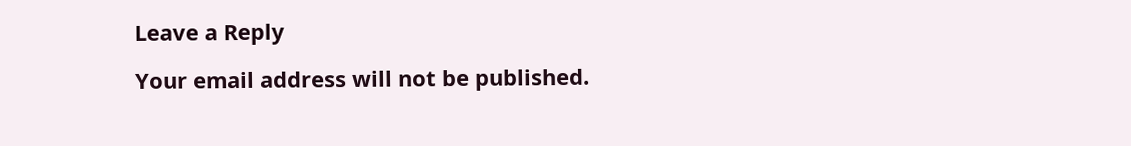Leave a Reply

Your email address will not be published.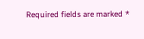Required fields are marked *